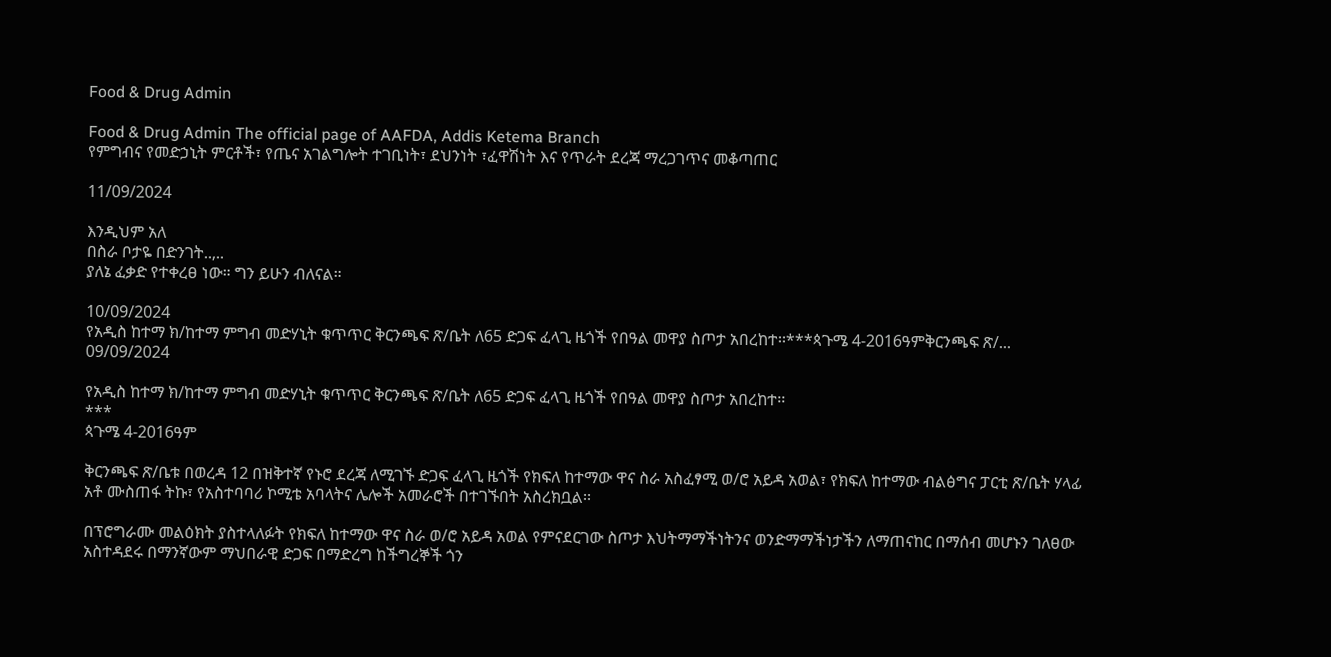Food & Drug Admin

Food & Drug Admin The official page of AAFDA, Addis Ketema Branch
የምግብና የመድኃኒት ምርቶች፣ የጤና አገልግሎት ተገቢነት፣ ደህንነት ፣ፈዋሽነት እና የጥራት ደረጃ ማረጋገጥና መቆጣጠር

11/09/2024

እንዲህም አለ
በስራ ቦታዬ በድንገት..,..
ያለኔ ፈቃድ የተቀረፀ ነው። ግን ይሁን ብለናል።

10/09/2024
የአዲስ ከተማ ክ/ከተማ ምግብ መድሃኒት ቁጥጥር ቅርንጫፍ ጽ/ቤት ለ65 ድጋፍ ፈላጊ ዜጎች የበዓል መዋያ ስጦታ አበረከተ፡፡***ጳጉሜ 4-2016ዓምቅርንጫፍ ጽ/...
09/09/2024

የአዲስ ከተማ ክ/ከተማ ምግብ መድሃኒት ቁጥጥር ቅርንጫፍ ጽ/ቤት ለ65 ድጋፍ ፈላጊ ዜጎች የበዓል መዋያ ስጦታ አበረከተ፡፡
***
ጳጉሜ 4-2016ዓም

ቅርንጫፍ ጽ/ቤቱ በወረዳ 12 በዝቅተኛ የኑሮ ደረጃ ለሚገኙ ድጋፍ ፈላጊ ዜጎች የክፍለ ከተማው ዋና ስራ አስፈፃሚ ወ/ሮ አይዳ አወል፣ የክፍለ ከተማው ብልፅግና ፓርቲ ጽ/ቤት ሃላፊ አቶ ሙስጠፋ ትኩ፣ የአስተባባሪ ኮሚቴ አባላትና ሌሎች አመራሮች በተገኙበት አስረክቧል፡፡

በፕሮግራሙ መልዕክት ያስተላለፉት የክፍለ ከተማው ዋና ስራ ወ/ሮ አይዳ አወል የምናደርገው ስጦታ እህትማማችነትንና ወንድማማችነታችን ለማጠናከር በማሰብ መሆኑን ገለፀው አስተዳደሩ በማንኛውም ማህበራዊ ድጋፍ በማድረግ ከችግረኞች ጎን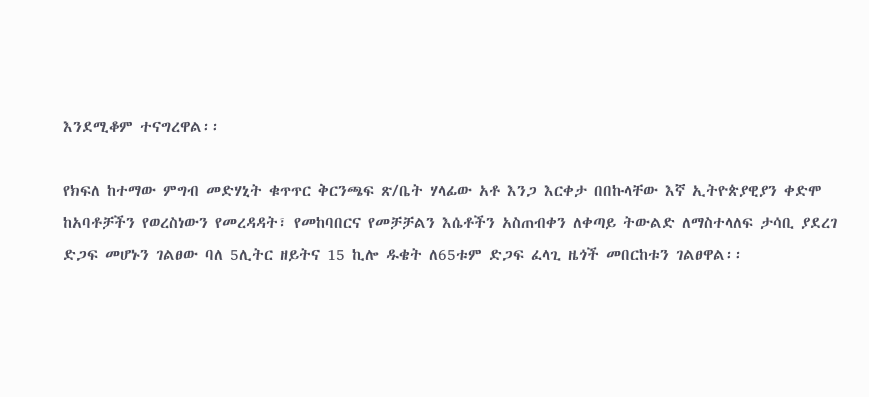እንደሚቆም ተናግረዋል፡፡

የክፍለ ከተማው ምግብ መድሃኒት ቁጥጥር ቅርንጫፍ ጽ/ቤት ሃላፊው አቶ እንጋ እርቀታ በበኩላቸው እኛ ኢትዮጵያዊያን ቀድሞ ከአባቶቻችን የወረስነውን የመረዳዳት፣ የመከባበርና የመቻቻልን እሴቶችን አስጠብቀን ለቀጣይ ትውልድ ለማስተላለፍ ታሳቢ ያደረገ ድጋፍ መሆኑን ገልፀው ባለ 5ሊትር ዘይትና 15 ኪሎ ዱቄት ለ65ቱም ድጋፍ ፈላጊ ዜጎች መበርከቱን ገልፀዋል፡፡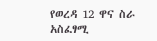የወረዳ 12 ዋና ስራ አስፈፃሚ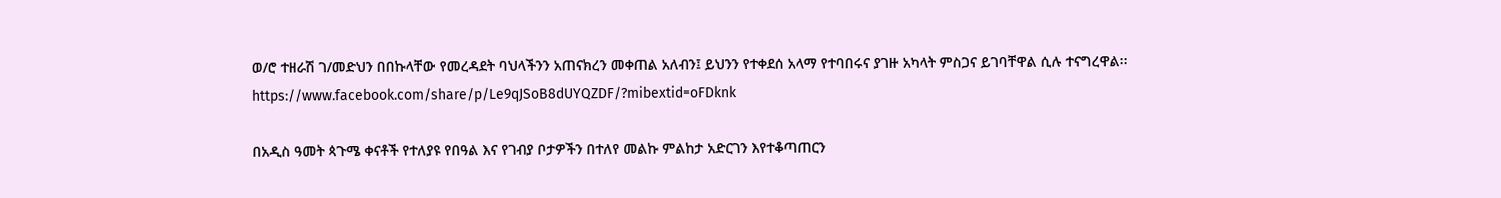ወ/ሮ ተዘራሽ ገ/መድህን በበኩላቸው የመረዳደት ባህላችንን አጠናክረን መቀጠል አለብን፤ ይህንን የተቀደሰ አላማ የተባበሩና ያገዙ አካላት ምስጋና ይገባቸዋል ሲሉ ተናግረዋል፡፡ https://www.facebook.com/share/p/Le9qJSoB8dUYQZDF/?mibextid=oFDknk

በአዲስ ዓመት ጳጉሜ ቀናቶች የተለያዩ የበዓል እና የገብያ ቦታዎችን በተለየ መልኩ ምልከታ አድርገን እየተቆጣጠርን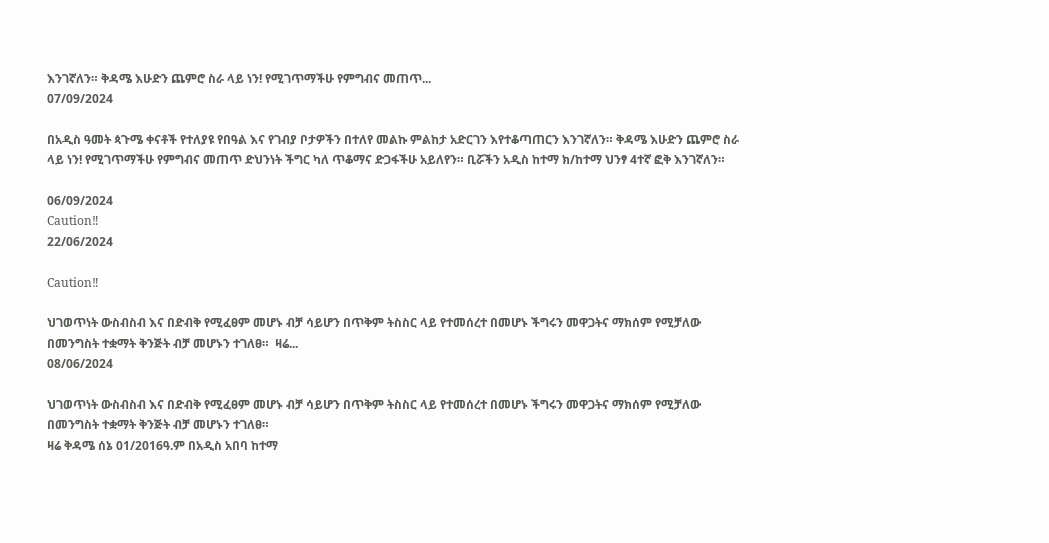እንገኛለን። ቅዳሜ እሁድን ጨምሮ ስራ ላይ ነን! የሚገጥማችሁ የምግብና መጠጥ...
07/09/2024

በአዲስ ዓመት ጳጉሜ ቀናቶች የተለያዩ የበዓል እና የገብያ ቦታዎችን በተለየ መልኩ ምልከታ አድርገን እየተቆጣጠርን እንገኛለን። ቅዳሜ እሁድን ጨምሮ ስራ ላይ ነን! የሚገጥማችሁ የምግብና መጠጥ ድህንነት ችግር ካለ ጥቆማና ድጋፋችሁ አይለየን። ቢሯችን አዲስ ከተማ ክ/ከተማ ህንፃ 4ተኛ ፎቅ እንገኛለን።

06/09/2024
Caution‼
22/06/2024

Caution‼

ህገወጥነት ውስብስብ እና በድብቅ የሚፈፀም መሆኑ ብቻ ሳይሆን በጥቅም ትስስር ላይ የተመሰረተ በመሆኑ ችግሩን መዋጋትና ማክሰም የሚቻለው በመንግስት ተቋማት ቅንጅት ብቻ መሆኑን ተገለፀ።  ዛሬ...
08/06/2024

ህገወጥነት ውስብስብ እና በድብቅ የሚፈፀም መሆኑ ብቻ ሳይሆን በጥቅም ትስስር ላይ የተመሰረተ በመሆኑ ችግሩን መዋጋትና ማክሰም የሚቻለው በመንግስት ተቋማት ቅንጅት ብቻ መሆኑን ተገለፀ።
ዛሬ ቅዳሜ ሰኔ 01/2016ዓ.ም በአዲስ አበባ ከተማ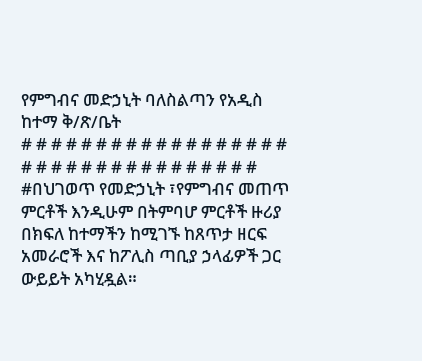የምግብና መድኃኒት ባለስልጣን የአዲስ ከተማ ቅ/ጽ/ቤት
# # # # # # # # # # # # # # # # # # # # # # # # # # # # # # # # # #
#በህገወጥ የመድኃኒት ፣የምግብና መጠጥ ምርቶች እንዲሁም በትምባሆ ምርቶች ዙሪያ በክፍለ ከተማችን ከሚገኙ ከጸጥታ ዘርፍ አመራሮች እና ከፖሊስ ጣቢያ ኃላፊዎች ጋር ውይይት አካሂዷል።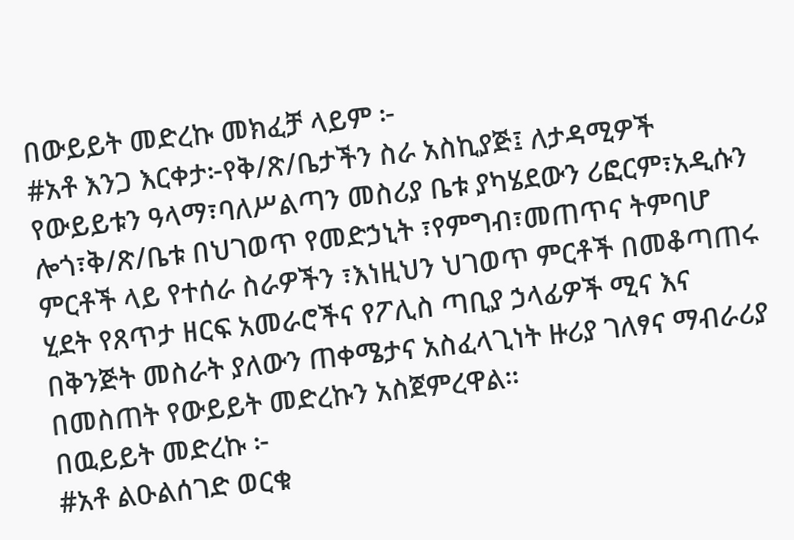በውይይት መድረኩ መክፈቻ ላይም ፦
#አቶ እንጋ እርቀታ፦የቅ/ጽ/ቤታችን ስራ አስኪያጅ፤ ለታዳሚዎች የውይይቱን ዓላማ፣ባለሥልጣን መስሪያ ቤቱ ያካሄደውን ሪፎርም፣አዲሱን ሎጎ፣ቅ/ጽ/ቤቱ በህገወጥ የመድኃኒት ፣የምግብ፣መጠጥና ትምባሆ ምርቶች ላይ የተሰራ ስራዎችን ፣እነዚህን ህገወጥ ምርቶች በመቆጣጠሩ ሂደት የጸጥታ ዘርፍ አመራሮችና የፖሊስ ጣቢያ ኃላፊዎች ሚና እና በቅንጅት መስራት ያለውን ጠቀሜታና አስፈላጊነት ዙሪያ ገለፃና ማብራሪያ በመስጠት የውይይት መድረኩን አስጀምረዋል።
በዉይይት መድረኩ ፦
#አቶ ልዑልሰገድ ወርቁ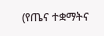(የጤና ተቋማትና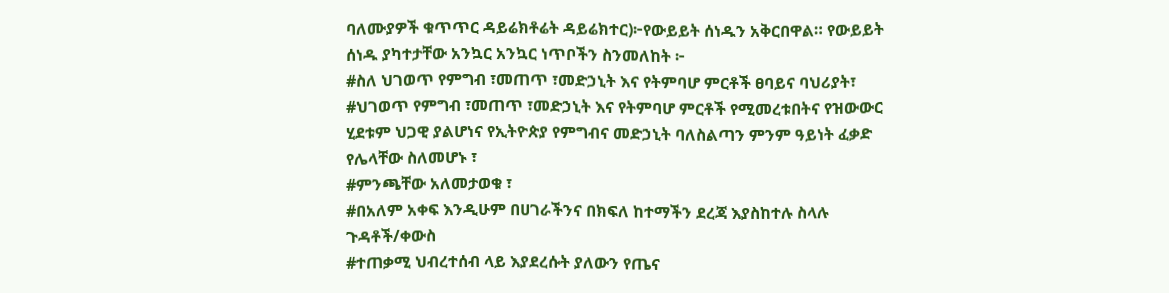ባለሙያዎች ቁጥጥር ዳይሬክቶሬት ዳይሬክተር)፦የውይይት ሰነዱን አቅርበዋል። የውይይት ሰነዱ ያካተታቸው አንኳር አንኳር ነጥቦችን ስንመለከት ፦
#ስለ ህገወጥ የምግብ ፣መጠጥ ፣መድኃኒት እና የትምባሆ ምርቶች ፀባይና ባህሪያት፣
#ህገወጥ የምግብ ፣መጠጥ ፣መድኃኒት እና የትምባሆ ምርቶች የሚመረቱበትና የዝውውር ሂደቱም ህጋዊ ያልሆነና የኢትዮጵያ የምግብና መድኃኒት ባለስልጣን ምንም ዓይነት ፈቃድ የሌላቸው ስለመሆኑ ፣
#ምንጫቸው አለመታወቁ ፣
#በአለም አቀፍ እንዲሁም በሀገራችንና በክፍለ ከተማችን ደረጃ እያስከተሉ ስላሉ ጉዳቶች/ቀውስ
#ተጠቃሚ ህብረተሰብ ላይ እያደረሱት ያለውን የጤና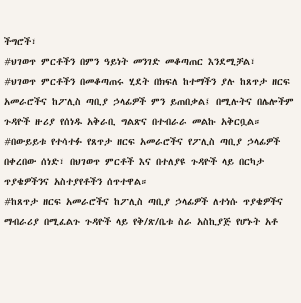ችግሮች፣
#ህገወጥ ምርቶችን በምን ዓይነት መንገድ መቆጣጠር እንደሚቻል፣
#ህገወጥ ምርቶችን በመቆጣጠሩ ሂደት በክፍለ ከተማችን ያሉ ከጸጥታ ዘርፍ አመራሮችና ከፖሊስ ጣቢያ ኃላፊዎች ምን ይጠበቃል፤ በሚሉትና በሌሎችም ጉዳዮች ዙሪያ የሰነዱ አቅራቢ ግልጽና በተብራራ መልኩ አቅርቧል።
#በውይይቱ የተሳተፉ የጸጥታ ዘርፍ አመራሮችና የፖሊስ ጣቢያ ኃላፊዎች በቀረበው ሰነድ፣ በህገወጥ ምርቶች እና በተለያዩ ጉዳዮች ላይ በርካታ ጥያቄዎችንና አስተያየቶችን ሰጥተዋል።
#ከጸጥታ ዘርፍ አመራሮችና ከፖሊስ ጣቢያ ኃላፊዎች ለተነሱ ጥያቄዎችና ማብራሪያ በሚፈልጉ ጉዳዮች ላይ የቅ/ጽ/ቤቱ ስራ አስኪያጅ የሆኑት አቶ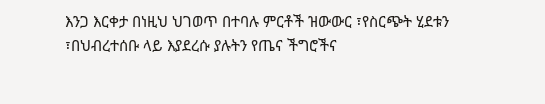እንጋ እርቀታ በነዚህ ህገወጥ በተባሉ ምርቶች ዝውውር ፣የስርጭት ሂደቱን ፣በህብረተሰቡ ላይ እያደረሱ ያሉትን የጤና ችግሮችና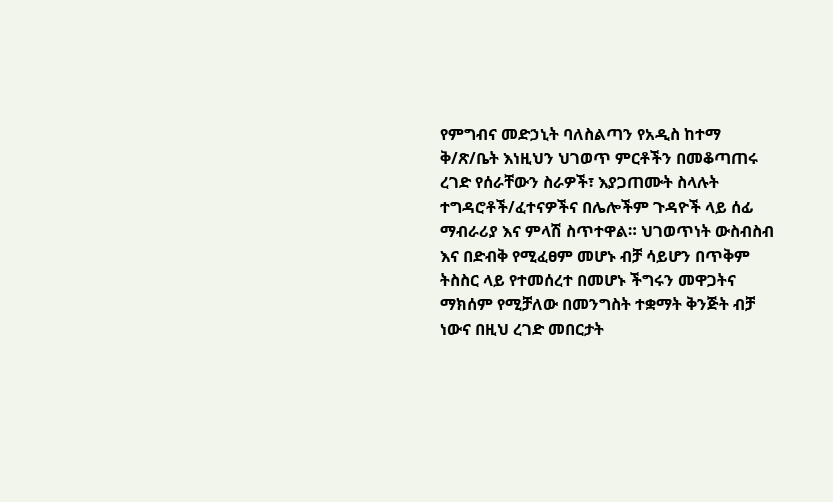የምግብና መድኃኒት ባለስልጣን የአዲስ ከተማ ቅ/ጽ/ቤት እነዚህን ህገወጥ ምርቶችን በመቆጣጠሩ ረገድ የሰራቸውን ስራዎች፣ እያጋጠሙት ስላሉት ተግዳሮቶች/ፈተናዎችና በሌሎችም ጉዳዮች ላይ ሰፊ ማብራሪያ እና ምላሽ ስጥተዋል። ህገወጥነት ውስብስብ እና በድብቅ የሚፈፀም መሆኑ ብቻ ሳይሆን በጥቅም ትስስር ላይ የተመሰረተ በመሆኑ ችግሩን መዋጋትና ማክሰም የሚቻለው በመንግስት ተቋማት ቅንጅት ብቻ ነውና በዚህ ረገድ መበርታት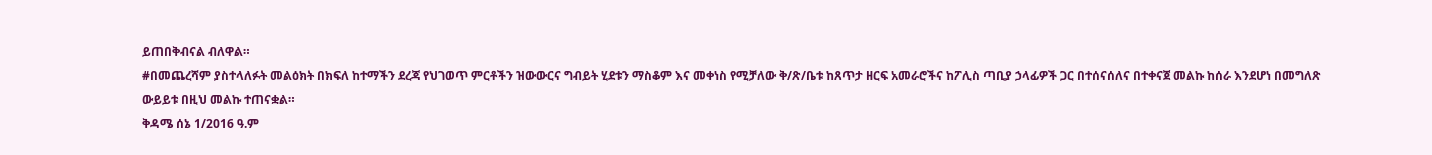ይጠበቅብናል ብለዋል።
#በመጨረሻም ያስተላለፉት መልዕክት በክፍለ ከተማችን ደረጃ የህገወጥ ምርቶችን ዝውውርና ግብይት ሂደቱን ማስቆም እና መቀነስ የሚቻለው ቅ/ጽ/ቤቱ ከጸጥታ ዘርፍ አመራሮችና ከፖሊስ ጣቢያ ኃላፊዎች ጋር በተሰናሰለና በተቀናጀ መልኩ ከሰራ እንደሆነ በመግለጽ ውይይቱ በዚህ መልኩ ተጠናቋል።
ቅዳሜ ሰኔ 1/2016 ዓ.ም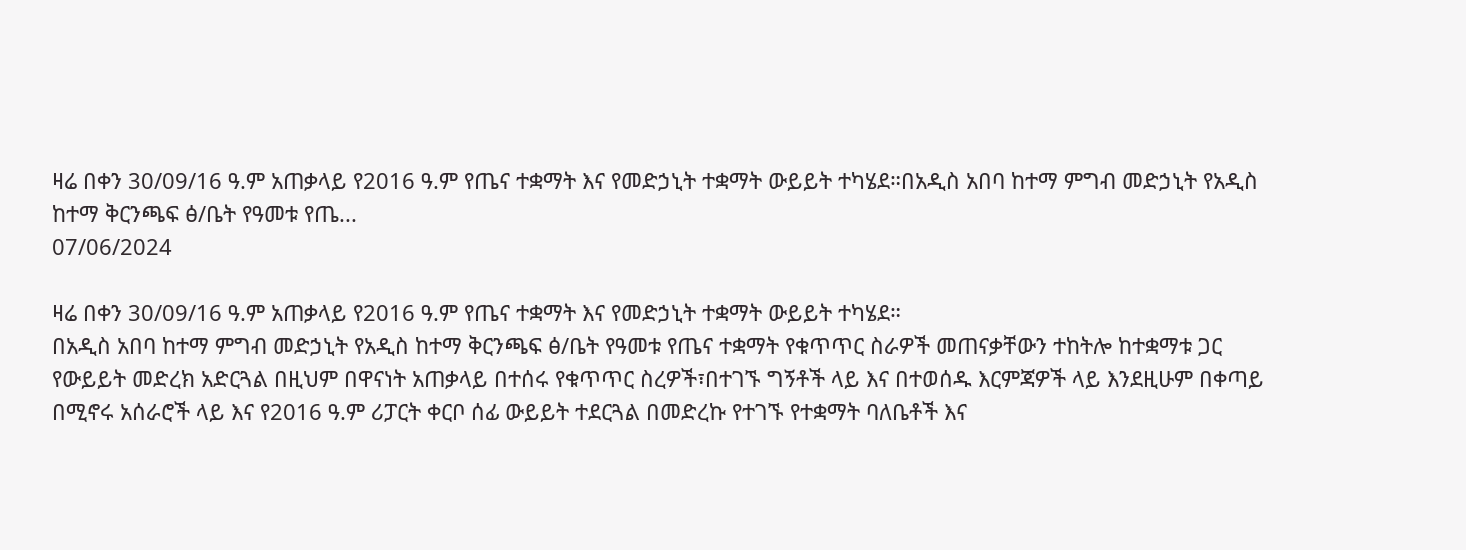ዛሬ በቀን 30/09/16 ዓ.ም አጠቃላይ የ2016 ዓ.ም የጤና ተቋማት እና የመድኃኒት ተቋማት ውይይት ተካሄደ።በአዲስ አበባ ከተማ ምግብ መድኃኒት የአዲስ ከተማ ቅርንጫፍ ፅ/ቤት የዓመቱ የጤ...
07/06/2024

ዛሬ በቀን 30/09/16 ዓ.ም አጠቃላይ የ2016 ዓ.ም የጤና ተቋማት እና የመድኃኒት ተቋማት ውይይት ተካሄደ።
በአዲስ አበባ ከተማ ምግብ መድኃኒት የአዲስ ከተማ ቅርንጫፍ ፅ/ቤት የዓመቱ የጤና ተቋማት የቁጥጥር ስራዎች መጠናቃቸውን ተከትሎ ከተቋማቱ ጋር የውይይት መድረክ አድርጓል በዚህም በዋናነት አጠቃላይ በተሰሩ የቁጥጥር ስረዎች፣በተገኙ ግኝቶች ላይ እና በተወሰዱ እርምጃዎች ላይ እንደዚሁም በቀጣይ በሚኖሩ አሰራሮች ላይ እና የ2016 ዓ.ም ሪፓርት ቀርቦ ሰፊ ውይይት ተደርጓል በመድረኩ የተገኙ የተቋማት ባለቤቶች እና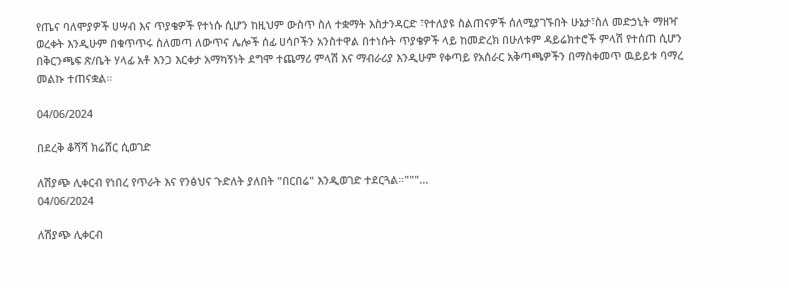የጤና ባለሞያዎች ሀሣብ እና ጥያቄዎች የተነሱ ሲሆን ከዚህም ውስጥ ስለ ተቋማት እስታንዳርድ ፣የተለያዩ ስልጠናዎች ሰለሚያገኙበት ሁኔታ፣ስለ መድኃኒት ማዘዣ ወረቀት እንዲሁም በቁጥጥሩ ስለመጣ ለውጥና ሌሎች ሰፊ ሀሳቦችን አንስተዋል በተነሱት ጥያቄዎች ላይ ከመድረክ በሁለቱም ዳይሬክተሮች ምላሽ የተሰጠ ሲሆን በቅርንጫፍ ጽ/ቤት ሃላፊ አቶ እንጋ እርቀታ አማካኝነት ደግሞ ተጨማሪ ምላሽ እና ማብራሪያ እንዲሁም የቀጣይ የአሰራር አቅጣጫዎችን በማስቀመጥ ዉይይቱ ባማረ መልኩ ተጠናቋል።

04/06/2024

በደረቅ ቆሻሻ ክሬሸር ሲወገድ

ለሽያጭ ሊቀርብ የነበረ የጥራት እና የንፅህና ጉድለት ያለበት "በርበሬ" እንዲወገድ ተደርጓል።"""...
04/06/2024

ለሽያጭ ሊቀርብ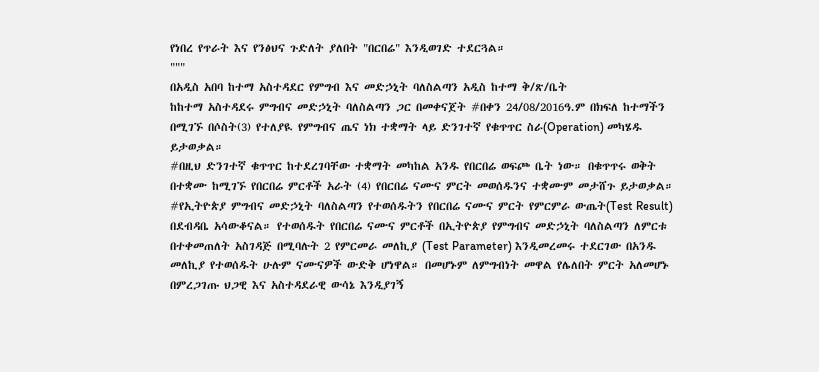የነበረ የጥራት እና የንፅህና ጉድለት ያለበት "በርበሬ" እንዲወገድ ተደርጓል።
"""
በአዲስ አበባ ከተማ አስተዳደር የምግብ እና መድኃኒት ባለስልጣን አዲስ ከተማ ቅ/ጽ/ቤት
ከከተማ አስተዳደሩ ምግብና መድኃኒት ባለስልጣን ጋር በመቀናጀት #በቀን 24/08/2016ዓ.ም በክፍለ ከተማችን በሚገኙ በሶስት(3) የተለያዪ የምግብና ጤና ነክ ተቋማት ላይ ድንገተኛ የቁጥጥር ስራ(Operation) መካሄዱ ይታወቃል።
#በዚህ ድንገተኛ ቁጥጥር ከተደረገባቸው ተቋማት መካከል አንዱ የበርበሬ ወፍጮ ቤት ነው። በቁጥጥሩ ወቅት በተቋሙ ከሚገኙ የበርበሬ ምርቶች አራት (4) የበርበሬ ናሙና ምርት መወሰዱንና ተቋሙም መታሸጉ ይታወቃል።
#የኢትዮጵያ ምግብና መድኃኒት ባለስልጣን የተወሰዱትን የበርበሬ ናሙና ምርት የምርምራ ውጤት(Test Result) በደብዳቤ አሳውቆናል። የተወሰዱት የበርበሬ ናሙና ምርቶች በኢትዮጵያ የምግብና መድኃኒት ባለስልጣን ለምርቱ በተቀመጠለት አስገዳጅ በሚባሉት 2 የምርመራ መለኪያ (Test Parameter) እንዲመረመሩ ተደርገው በአንዱ መለኪያ የተወሰዱት ሁሉም ናሙናዎች ውድቅ ሆነዋል። በመሆኑም ለምግብነት መዋል የሌለበት ምርት አለመሆኑ በምረጋገጡ ህጋዊ እና አስተዳደራዊ ውሳኔ እንዲያገኝ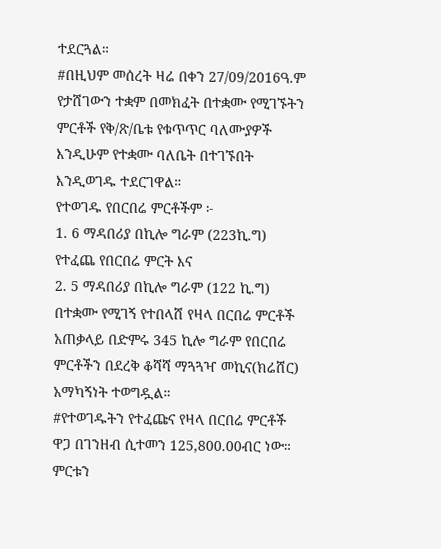ተደርጓል።
#በዚህም መሰረት ዛሬ በቀን 27/09/2016ዓ.ም የታሸገውን ተቋም በመክፈት በተቋሙ የሚገኙትን ምርቶች የቅ/ጽ/ቤቱ የቁጥጥር ባለሙያዎች እንዲሁም የተቋሙ ባለቤት በተገኙበት እንዲወገዱ ተደርገዋል።
የተወገዱ የበርበሬ ምርቶችም ፦
1. 6 ማዳበሪያ በኪሎ ግራም (223ኪ.ግ) የተፈጨ የበርበሬ ምርት እና
2. 5 ማዳበሪያ በኪሎ ግራም (122 ኪ.ግ) በተቋሙ የሚገኝ የተበላሸ የዛላ በርበሬ ምርቶች አጠቃላይ በድምሩ 345 ኪሎ ግራም የበርበሬ ምርቶችን በደረቅ ቆሻሻ ማጓጓዣ መኪና(ክሬሸር) አማካኝነት ተወግዷል።
#የተወገዱትን የተፈጩና የዛላ በርበሬ ምርቶች ዋጋ በገንዘብ ሲተመን 125,800.00ብር ነው። ምርቱን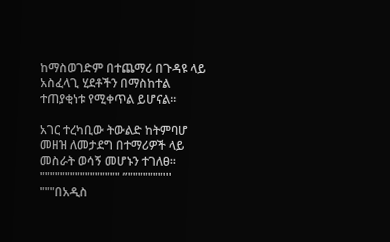ከማስወገድም በተጨማሪ በጉዳዩ ላይ አስፈላጊ ሂደቶችን በማስከተል ተጠያቂነቱ የሚቀጥል ይሆናል።

አገር ተረካቢው ትውልድ ከትምባሆ መዘዝ ለመታደግ በተማሪዎች ላይ መስራት ወሳኝ መሆኑን ተገለፀ። """""""""""""""" ”"""""""''' """በአዲስ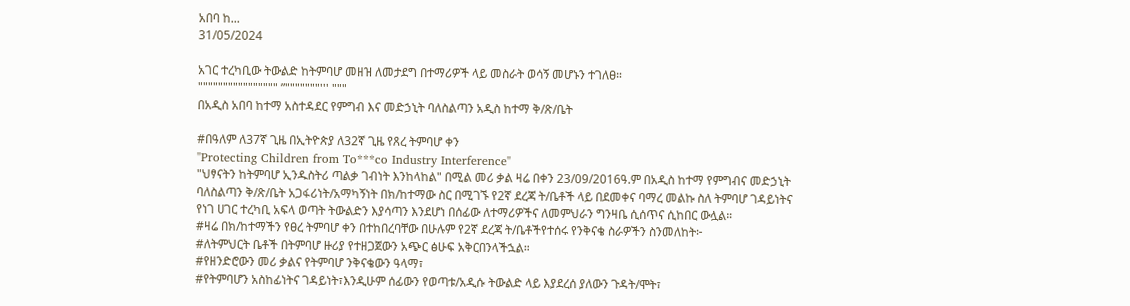አበባ ከ...
31/05/2024

አገር ተረካቢው ትውልድ ከትምባሆ መዘዝ ለመታደግ በተማሪዎች ላይ መስራት ወሳኝ መሆኑን ተገለፀ።
"""""""""""""""" ”"""""""''' """
በአዲስ አበባ ከተማ አስተዳደር የምግብ እና መድኃኒት ባለስልጣን አዲስ ከተማ ቅ/ጽ/ቤት

#በዓለም ለ37ኛ ጊዜ በኢትዮጵያ ለ32ኛ ጊዜ የጸረ ትምባሆ ቀን
"Protecting Children from To***co Industry Interference"
"ህፃናትን ከትምባሆ ኢንዱስትሪ ጣልቃ ገብነት እንከላከል" በሚል መሪ ቃል ዛሬ በቀን 23/09/2016ዓ.ም በአዲስ ከተማ የምግብና መድኃኒት ባለስልጣን ቅ/ጽ/ቤት አጋፋሪነት/አማካኝነት በክ/ከተማው ስር በሚገኙ የ2ኛ ደረጃ ት/ቤቶች ላይ በደመቀና ባማረ መልኩ ስለ ትምባሆ ገዳይነትና የነገ ሀገር ተረካቢ አፍላ ወጣት ትውልድን እያሳጣን እንደሆነ በሰፊው ለተማሪዎችና ለመምህራን ግንዛቤ ሲሰጥና ሲከበር ውሏል።
#ዛሬ በክ/ከተማችን የፀረ ትምባሆ ቀን በተከበረባቸው በሁሉም የ2ኛ ደረጃ ት/ቤቶችየተሰሩ የንቅናቄ ስራዎችን ስንመለከት፦
#ለትምህርት ቤቶች በትምባሆ ዙሪያ የተዘጋጀውን አጭር ፅሁፍ አቅርበንላችኋል።
#የዘንድሮውን መሪ ቃልና የትምባሆ ንቅናቄውን ዓላማ፣
#የትምባሆን አስከፊነትና ገዳይነት፣እንዲሁም ሰፊውን የወጣቱ/አዲሱ ትውልድ ላይ እያደረሰ ያለውን ጉዳት/ሞት፣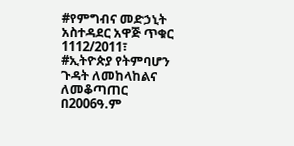#የምግብና መድኃኒት አስተዳደር አዋጅ ጥቁር 1112/2011፣
#ኢትዮጵያ የትምባሆን ጉዳት ለመከላከልና ለመቆጣጠር በ2006ዓ.ም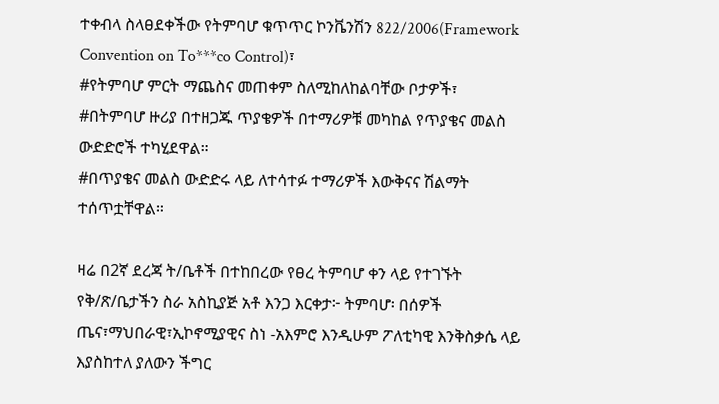ተቀብላ ስላፀደቀችው የትምባሆ ቁጥጥር ኮንቬንሽን 822/2006(Framework Convention on To***co Control)፣
#የትምባሆ ምርት ማጨስና መጠቀም ስለሚከለከልባቸው ቦታዎች፣
#በትምባሆ ዙሪያ በተዘጋጁ ጥያቄዎች በተማሪዎቹ መካከል የጥያቄና መልስ ውድድሮች ተካሂደዋል።
#በጥያቄና መልስ ውድድሩ ላይ ለተሳተፉ ተማሪዎች እውቅናና ሽልማት ተሰጥቷቸዋል።

ዛሬ በ2ኛ ደረጃ ት/ቤቶች በተከበረው የፀረ ትምባሆ ቀን ላይ የተገኙት የቅ/ጽ/ቤታችን ስራ አስኪያጅ አቶ እንጋ እርቀታ፦ ትምባሆ፡ በሰዎች ጤና፣ማህበራዊ፣ኢኮኖሚያዊና ስነ -አእምሮ እንዲሁም ፖለቲካዊ እንቅስቃሴ ላይ እያስከተለ ያለውን ችግር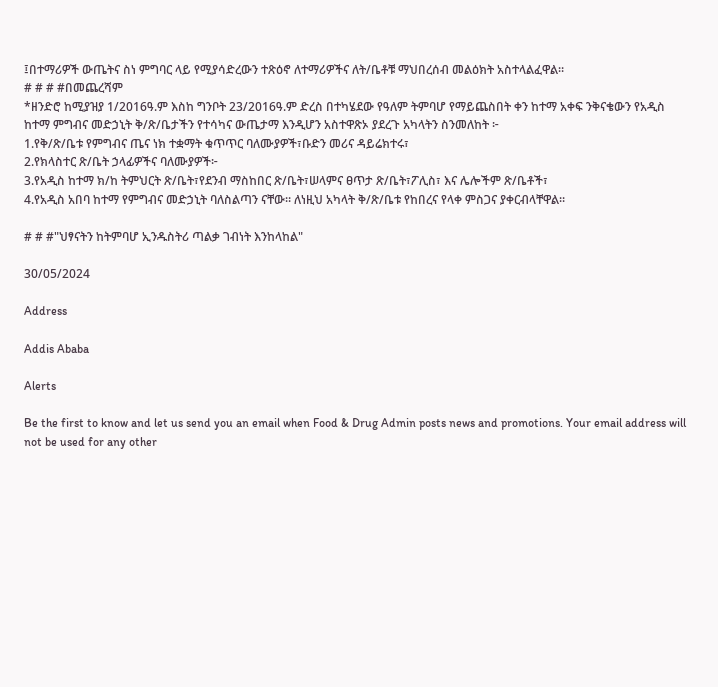፤በተማሪዎች ውጤትና ስነ ምግባር ላይ የሚያሳድረውን ተጽዕኖ ለተማሪዎችና ለት/ቤቶቹ ማህበረሰብ መልዕክት አስተላልፈዋል።
# # # #በመጨረሻም
*ዘንድሮ ከሚያዝያ 1/2016ዓ.ም እስከ ግንቦት 23/2016ዓ.ም ድረስ በተካሄደው የዓለም ትምባሆ የማይጨስበት ቀን ከተማ አቀፍ ንቅናቄውን የአዲስ ከተማ ምግብና መድኃኒት ቅ/ጽ/ቤታችን የተሳካና ውጤታማ እንዲሆን አስተዋጽኦ ያደረጉ አካላትን ስንመለከት ፦
1.የቅ/ጽ/ቤቱ የምግብና ጤና ነክ ተቋማት ቁጥጥር ባለሙያዎች፣ቡድን መሪና ዳይሬክተሩ፣
2.የክላስተር ጽ/ቤት ኃላፊዎችና ባለሙያዎች፦
3.የአዲስ ከተማ ክ/ከ ትምህርት ጽ/ቤት፣የደንብ ማስከበር ጽ/ቤት፣ሠላምና ፀጥታ ጽ/ቤት፣ፖሊስ፣ እና ሌሎችም ጽ/ቤቶች፣
4.የአዲስ አበባ ከተማ የምግብና መድኃኒት ባለስልጣን ናቸው። ለነዚህ አካላት ቅ/ጽ/ቤቱ የከበረና የላቀ ምስጋና ያቀርብላቸዋል።

# # #"ህፃናትን ከትምባሆ ኢንዱስትሪ ጣልቃ ገብነት እንከላከል"

30/05/2024

Address

Addis Ababa

Alerts

Be the first to know and let us send you an email when Food & Drug Admin posts news and promotions. Your email address will not be used for any other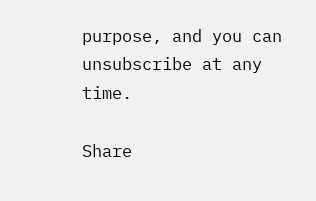purpose, and you can unsubscribe at any time.

Share